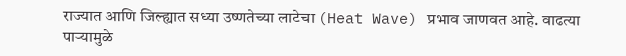राज्यात आणि जिल्ह्यात सध्या उष्णतेच्या लाटेचा (Heat Wave) प्रभाव जाणवत आहे. वाढत्या पाऱ्यामुळे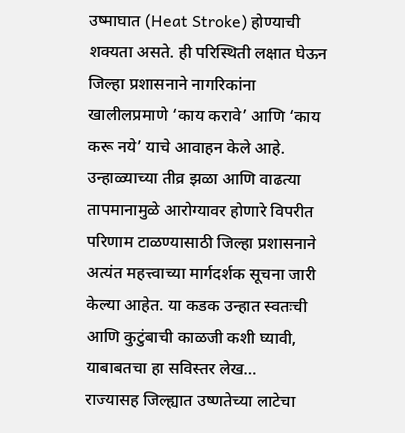उष्माघात (Heat Stroke) होण्याची शक्यता असते. ही परिस्थिती लक्षात घेऊन जिल्हा प्रशासनाने नागरिकांना खालीलप्रमाणे ‘काय करावे’ आणि ‘काय करू नये’ याचे आवाहन केले आहे. उन्हाळ्याच्या तीव्र झळा आणि वाढत्या तापमानामुळे आरोग्यावर होणारे विपरीत परिणाम टाळण्यासाठी जिल्हा प्रशासनाने अत्यंत महत्त्वाच्या मार्गदर्शक सूचना जारी केल्या आहेत. या कडक उन्हात स्वतःची आणि कुटुंबाची काळजी कशी घ्यावी, याबाबतचा हा सविस्तर लेख…
राज्यासह जिल्ह्यात उष्णतेच्या लाटेचा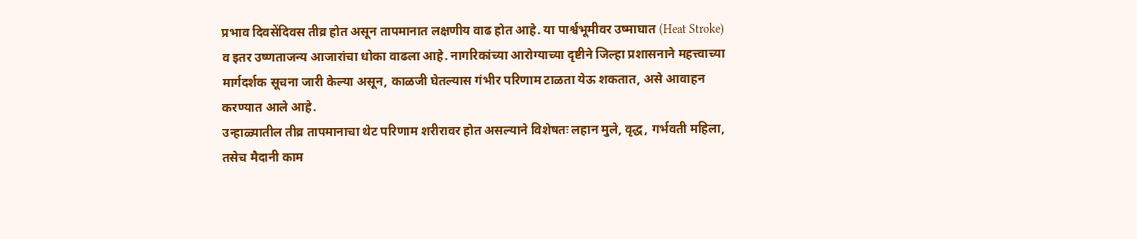प्रभाव दिवसेंदिवस तीव्र होत असून तापमानात लक्षणीय वाढ होत आहे. या पार्श्वभूमीवर उष्माघात (Heat Stroke) व इतर उष्णताजन्य आजारांचा धोका वाढला आहे. नागरिकांच्या आरोग्याच्या दृष्टीने जिल्हा प्रशासनाने महत्त्वाच्या मार्गदर्शक सूचना जारी केल्या असून, काळजी घेतल्यास गंभीर परिणाम टाळता येऊ शकतात, असे आवाहन करण्यात आले आहे.
उन्हाळ्यातील तीव्र तापमानाचा थेट परिणाम शरीरावर होत असल्याने विशेषतः लहान मुले, वृद्ध, गर्भवती महिला, तसेच मैदानी काम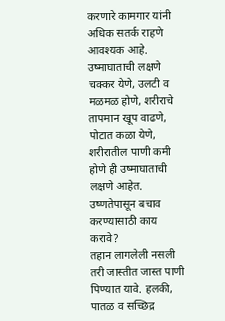करणारे कामगार यांनी अधिक सतर्क राहणे आवश्यक आहे.
उष्माघाताची लक्षणे
चक्कर येणे, उलटी व मळमळ होणे, शरीराचे तापमान खूप वाढणे, पोटात कळा येणे, शरीरातील पाणी कमी होणे ही उष्माघाताची लक्षणे आहेत.
उष्णतेपासून बचाव करण्यासाठी काय करावे?
तहान लागलेली नसली तरी जास्तीत जास्त पाणी पिण्यात यावे. हलकी, पातळ व सच्छिद्र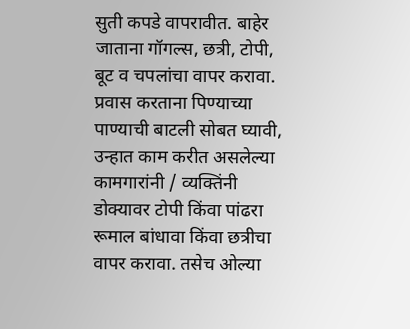सुती कपडे वापरावीत. बाहेर जाताना गॉगल्स, छत्री, टोपी, बूट व चपलांचा वापर करावा. प्रवास करताना पिण्याच्या पाण्याची बाटली सोबत घ्यावी, उन्हात काम करीत असलेल्या कामगारांनी / व्यक्तिंनी डोक्यावर टोपी किंवा पांढरा रूमाल बांधावा किंवा छत्रीचा वापर करावा. तसेच ओल्या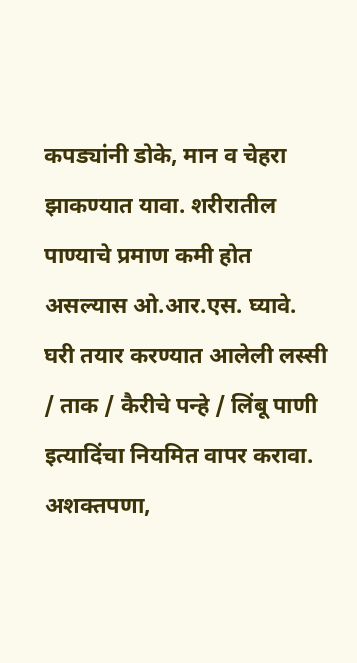कपड्यांनी डोके, मान व चेहरा झाकण्यात यावा. शरीरातील पाण्याचे प्रमाण कमी होत असल्यास ओ.आर.एस. घ्यावे. घरी तयार करण्यात आलेली लस्सी / ताक / कैरीचे पन्हे / लिंबू पाणी इत्यादिंचा नियमित वापर करावा. अशक्तपणा,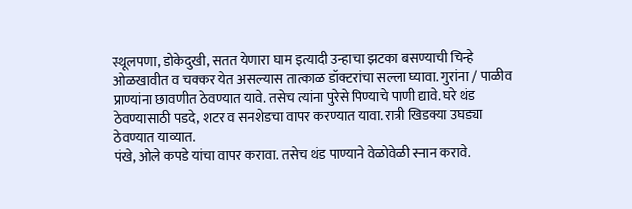स्थूलपणा, डोकेदुखी, सतत येणारा घाम इत्यादी उन्हाचा झटका बसण्याची चिन्हे ओळखावीत व चक्कर येत असल्यास तात्काळ डॉक्टरांचा सल्ला घ्यावा. गुरांना / पाळीव प्राण्यांना छावणीत ठेवण्यात यावे. तसेच त्यांना पुरेसे पिण्याचे पाणी द्यावे. घरे थंड ठेवण्यासाठी पडदे, शटर व सनशेडचा वापर करण्यात यावा. रात्री खिडक्या उघड्या ठेवण्यात याव्यात.
पंखे, ओले कपडे यांचा वापर करावा. तसेच थंड पाण्याने वेळोवेळी स्नान करावे.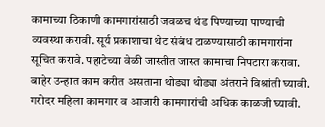कामाच्या ठिकाणी कामगारांसाठी जवळच थंड पिण्याच्या पाण्याची व्यवस्था करावी. सूर्य प्रकाशाचा थेट संबंध टाळण्यासाठी कामगारांना सूचित करावे. पहाटेच्या वेळी जास्तीत जास्त कामाचा निपटारा करावा. बाहेर उन्हात काम करीत असताना थोड्या थोड्या अंतराने विश्रांती घ्यावी. गरोदर महिला कामगार व आजारी कामगारांची अधिक काळजी घ्यावी.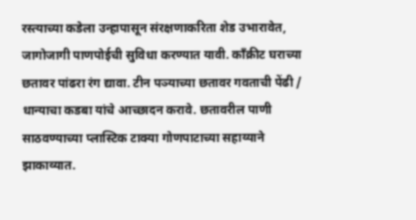रस्त्याच्या कडेला उन्हापासून संरक्षणाकरिता शेड उभारावेत, जागोजागी पाणपोईची सुविधा करण्यात यावी. काँक्रीट घराच्या छतावर पांढरा रंग द्यावा. टीन पञ्याच्या छतावर गवताची पेंढी / धान्याचा कडबा यांचे आच्छादन करावे. छतावरील पाणी साठवण्याच्या प्लास्टिक टाक्या गोणपाटाच्या सहाय्याने झाकाव्यात.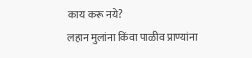काय करू नये?
लहान मुलांना किंवा पाळीव प्राण्यांना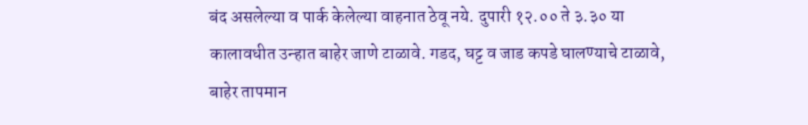बंद असलेल्या व पार्क केलेल्या वाहनात ठेवू नये. दुपारी १२.०० ते ३.३० या कालावधीत उन्हात बाहेर जाणे टाळावे. गडद, घट्ट व जाड कपडे घालण्याचे टाळावे, बाहेर तापमान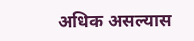अधिक असल्यास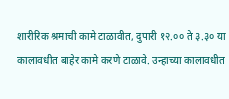शारीरिक श्रमाची कामे टाळावीत, दुपारी १२.०० ते ३.३० या कालावधीत बाहेर कामे करणे टाळावे. उन्हाच्या कालावधीत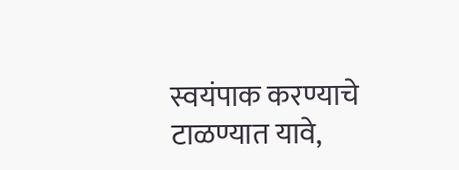स्वयंपाक करण्याचे टाळण्यात यावे,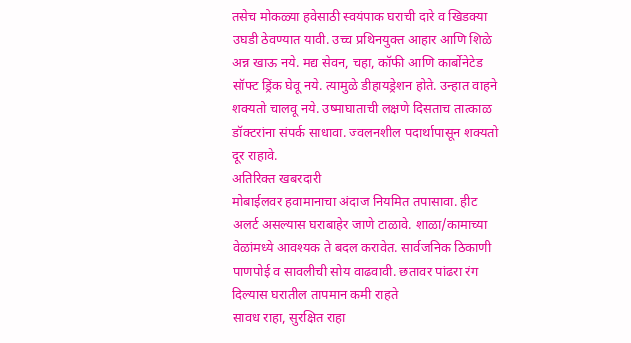तसेच मोकळ्या हवेसाठी स्वयंपाक घराची दारे व खिडक्या उघडी ठेवण्यात यावी. उच्च प्रथिनयुक्त आहार आणि शिळे अन्न खाऊ नये. मद्य सेवन, चहा, कॉफी आणि कार्बोनेटेड सॉफ्ट ड्रिंक घेवू नये. त्यामुळे डीहायड्रेशन होते. उन्हात वाहने शक्यतो चालवू नये. उष्माघाताची लक्षणे दिसताच तात्काळ डॉक्टरांना संपर्क साधावा. ज्वलनशील पदार्थापासून शक्यतो दूर राहावे.
अतिरिक्त खबरदारी
मोबाईलवर हवामानाचा अंदाज नियमित तपासावा. हीट अलर्ट असल्यास घराबाहेर जाणे टाळावे. शाळा/कामाच्या वेळांमध्ये आवश्यक ते बदल करावेत. सार्वजनिक ठिकाणी पाणपोई व सावलीची सोय वाढवावी. छतावर पांढरा रंग दिल्यास घरातील तापमान कमी राहते
सावध राहा, सुरक्षित राहा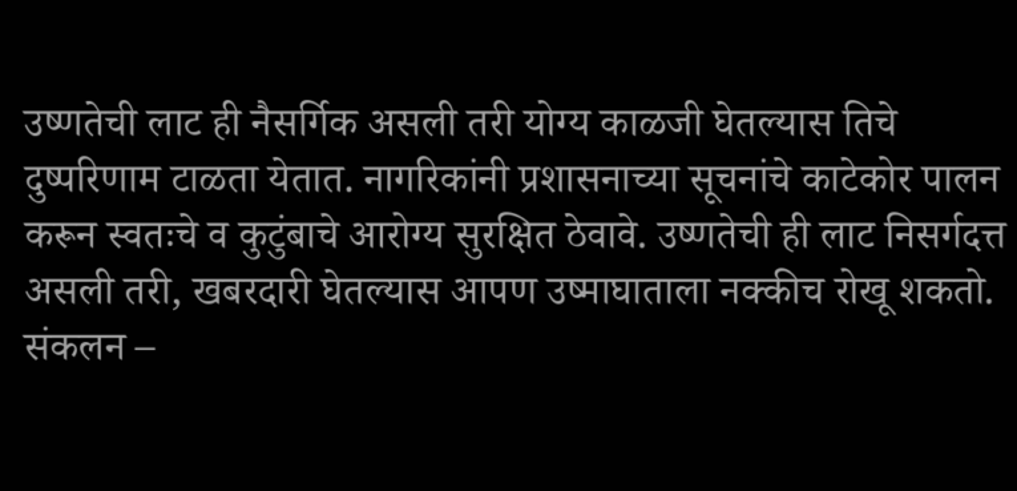उष्णतेची लाट ही नैसर्गिक असली तरी योग्य काळजी घेतल्यास तिचे दुष्परिणाम टाळता येतात. नागरिकांनी प्रशासनाच्या सूचनांचे काटेकोर पालन करून स्वतःचे व कुटुंबाचे आरोग्य सुरक्षित ठेवावे. उष्णतेची ही लाट निसर्गदत्त असली तरी, खबरदारी घेतल्यास आपण उष्माघाताला नक्कीच रोखू शकतो.
संकलन –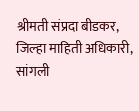श्रीमती संप्रदा बीडकर, जिल्हा माहिती अधिकारी, सांगली